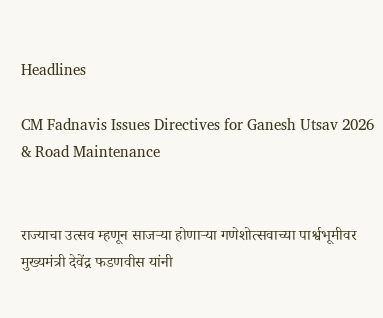Headlines

CM Fadnavis Issues Directives for Ganesh Utsav 2026 & Road Maintenance


राज्याचा उत्सव म्हणून साजऱ्या होणाऱ्या गणेशोत्सवाच्या पार्श्वभूमीवर मुख्यमंत्री देवेंद्र फडणवीस यांनी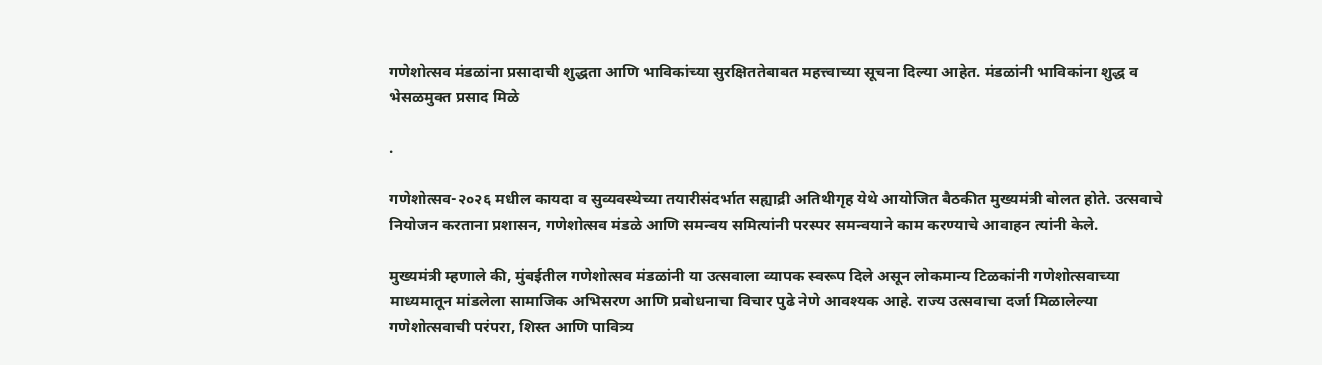गणेशोत्सव मंडळांना प्रसादाची शुद्धता आणि भाविकांच्या सुरक्षिततेबाबत महत्त्वाच्या सूचना दिल्या आहेत. मंडळांनी भाविकांना शुद्ध व भेसळमुक्त प्रसाद मिळे

.

गणेशोत्सव-२०२६ मधील कायदा व सुव्यवस्थेच्या तयारीसंदर्भात सह्याद्री अतिथीगृह येथे आयोजित बैठकीत मुख्यमंत्री बोलत होते. उत्सवाचे नियोजन करताना प्रशासन, गणेशोत्सव मंडळे आणि समन्वय समित्यांनी परस्पर समन्वयाने काम करण्याचे आवाहन त्यांनी केले.

मुख्यमंत्री म्हणाले की, मुंबईतील गणेशोत्सव मंडळांनी या उत्सवाला व्यापक स्वरूप दिले असून लोकमान्य टिळकांनी गणेशोत्सवाच्या माध्यमातून मांडलेला सामाजिक अभिसरण आणि प्रबोधनाचा विचार पुढे नेणे आवश्यक आहे. राज्य उत्सवाचा दर्जा मिळालेल्या गणेशोत्सवाची परंपरा, शिस्त आणि पावित्र्य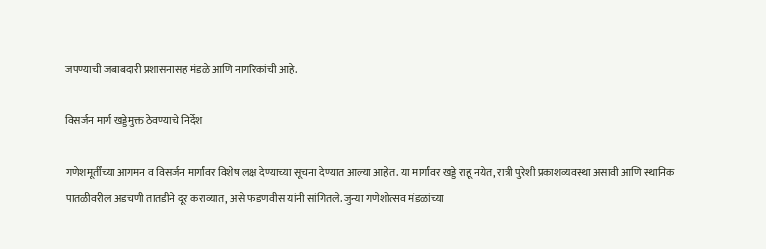जपण्याची जबाबदारी प्रशासनासह मंडळे आणि नागरिकांची आहे.

विसर्जन मार्ग खड्डेमुक्त ठेवण्याचे निर्देश

गणेशमूर्तींच्या आगमन व विसर्जन मार्गांवर विशेष लक्ष देण्याच्या सूचना देण्यात आल्या आहेत. या मार्गांवर खड्डे राहू नयेत, रात्री पुरेशी प्रकाशव्यवस्था असावी आणि स्थानिक पातळीवरील अडचणी तातडीने दूर कराव्यात, असे फडणवीस यांनी सांगितले. जुन्या गणेशोत्सव मंडळांच्या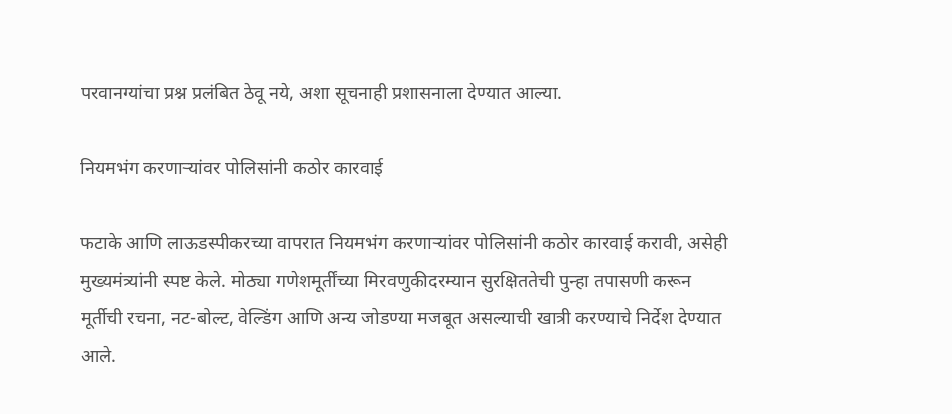परवानग्यांचा प्रश्न प्रलंबित ठेवू नये, अशा सूचनाही प्रशासनाला देण्यात आल्या.

नियमभंग करणाऱ्यांवर पोलिसांनी कठोर कारवाई

फटाके आणि लाऊडस्पीकरच्या वापरात नियमभंग करणाऱ्यांवर पोलिसांनी कठोर कारवाई करावी, असेही मुख्यमंत्र्यांनी स्पष्ट केले. मोठ्या गणेशमूर्तींच्या मिरवणुकीदरम्यान सुरक्षिततेची पुन्हा तपासणी करून मूर्तीची रचना, नट-बोल्ट, वेल्डिंग आणि अन्य जोडण्या मजबूत असल्याची खात्री करण्याचे निर्देश देण्यात आले.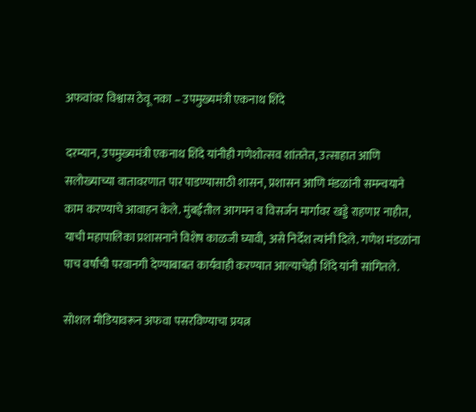अफवांवर विश्वास ठेवू नका – उपमुख्यमंत्री एकनाथ शिंदे

दरम्यान, उपमुख्यमंत्री एकनाथ शिंदे यांनीही गणेशोत्सव शांततेत, उत्साहात आणि सलोख्याच्या वातावरणात पार पाडण्यासाठी शासन, प्रशासन आणि मंडळांनी समन्वयाने काम करण्याचे आवाहन केले. मुंबईतील आगमन व विसर्जन मार्गांवर खड्डे राहणार नाहीत, याची महापालिका प्रशासनाने विशेष काळजी घ्यावी, असे निर्देश त्यांनी दिले. गणेश मंडळांना पाच वर्षांची परवानगी देण्याबाबत कार्यवाही करण्यात आल्याचेही शिंदे यांनी सांगितले.

सोशल मीडियावरून अफवा पसरविण्याचा प्रयत्न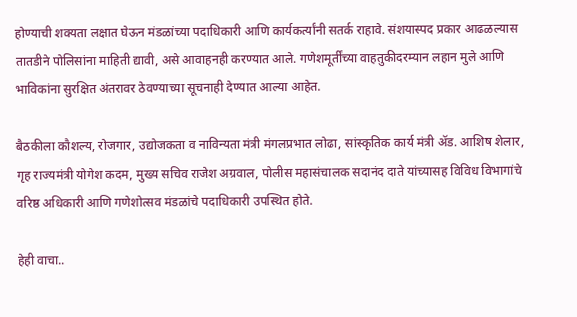होण्याची शक्यता लक्षात घेऊन मंडळांच्या पदाधिकारी आणि कार्यकर्त्यांनी सतर्क राहावे. संशयास्पद प्रकार आढळल्यास तातडीने पोलिसांना माहिती द्यावी, असे आवाहनही करण्यात आले. गणेशमूर्तींच्या वाहतुकीदरम्यान लहान मुले आणि भाविकांना सुरक्षित अंतरावर ठेवण्याच्या सूचनाही देण्यात आल्या आहेत.

बैठकीला कौशल्य, रोजगार, उद्योजकता व नाविन्यता मंत्री मंगलप्रभात लोढा, सांस्कृतिक कार्य मंत्री ॲड. आशिष शेलार, गृह राज्यमंत्री योगेश कदम, मुख्य सचिव राजेश अग्रवाल, पोलीस महासंचालक सदानंद दाते यांच्यासह विविध विभागांचे वरिष्ठ अधिकारी आणि गणेशोत्सव मंडळांचे पदाधिकारी उपस्थित होते.

हेही वाचा..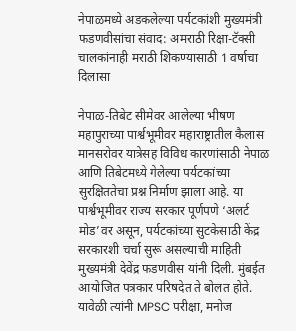नेपाळमध्ये अडकलेल्या पर्यटकांशी मुख्यमंत्री फडणवीसांचा संवाद: अमराठी रिक्षा-टॅक्सी चालकांनाही मराठी शिकण्यासाठी 1 वर्षाचा दिलासा

नेपाळ-तिबेट सीमेवर आलेल्या भीषण महापुराच्या पार्श्वभूमीवर महाराष्ट्रातील कैलास मानसरोवर यात्रेसह विविध कारणांसाठी नेपाळ आणि तिबेटमध्ये गेलेल्या पर्यटकांच्या सुरक्षिततेचा प्रश्न निर्माण झाला आहे. या पार्श्वभूमीवर राज्य सरकार पूर्णपणे ‘अलर्ट मोड’वर असून, पर्यटकांच्या सुटकेसाठी केंद्र सरकारशी चर्चा सुरू असल्याची माहिती मुख्यमंत्री देवेंद्र फडणवीस यांनी दिली. मुंबईत आयोजित पत्रकार परिषदेत ते बोलत होते. यावेळी त्यांनी MPSC परीक्षा, मनोज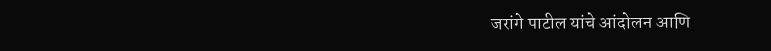जरांगे पाटील यांचे आंदोलन आणि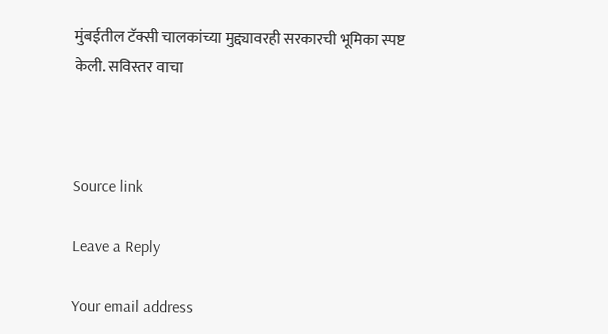मुंबईतील टॅक्सी चालकांच्या मुद्द्यावरही सरकारची भूमिका स्पष्ट केली. सविस्तर वाचा



Source link

Leave a Reply

Your email address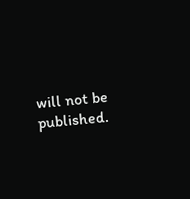will not be published.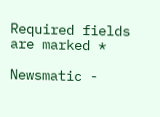Required fields are marked *

Newsmatic -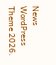News WordPress Theme 2026.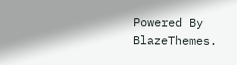Powered By BlazeThemes.